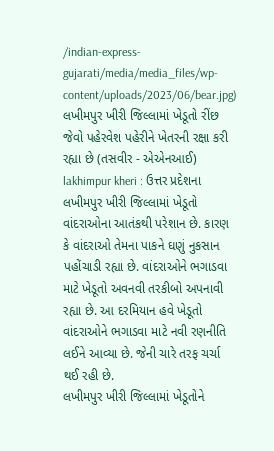/indian-express-gujarati/media/media_files/wp-content/uploads/2023/06/bear.jpg)
લખીમપુર ખીરી જિલ્લામાં ખેડૂતો રીંછ જેવો પહેરવેશ પહેરીને ખેતરની રક્ષા કરી રહ્યા છે (તસવીર - એએનઆઈ)
lakhimpur kheri : ઉત્તર પ્રદેશના લખીમપુર ખીરી જિલ્લામાં ખેડૂતો વાંદરાઓના આતંકથી પરેશાન છે. કારણ કે વાંદરાઓ તેમના પાકને ઘણું નુકસાન પહોંચાડી રહ્યા છે. વાંદરાઓને ભગાડવા માટે ખેડૂતો અવનવી તરકીબો અપનાવી રહ્યા છે. આ દરમિયાન હવે ખેડૂતો વાંદરાઓને ભગાડવા માટે નવી રણનીતિ લઈને આવ્યા છે. જેની ચારે તરફ ચર્ચા થઈ રહી છે.
લખીમપુર ખીરી જિલ્લામાં ખેડૂતોને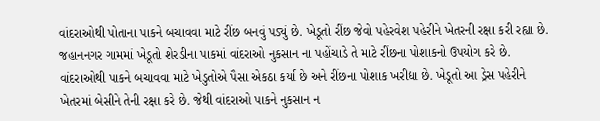વાંદરાઓથી પોતાના પાકને બચાવવા માટે રીંછ બનવું પડ્યું છે. ખેડૂતો રીંછ જેવો પહેરવેશ પહેરીને ખેતરની રક્ષા કરી રહ્યા છે. જહાનનગર ગામમાં ખેડૂતો શેરડીના પાકમાં વાંદરાઓ નુકસાન ના પહોંચાડે તે માટે રીંછના પોશાકનો ઉપયોગ કરે છે.
વાંદરાઓથી પાકને બચાવવા માટે ખેડુતોએ પૈસા એકઠા કર્યા છે અને રીંછના પોશાક ખરીદ્યા છે. ખેડૂતો આ ડ્રેસ પહેરીને ખેતરમાં બેસીને તેની રક્ષા કરે છે. જેથી વાંદરાઓ પાકને નુકસાન ન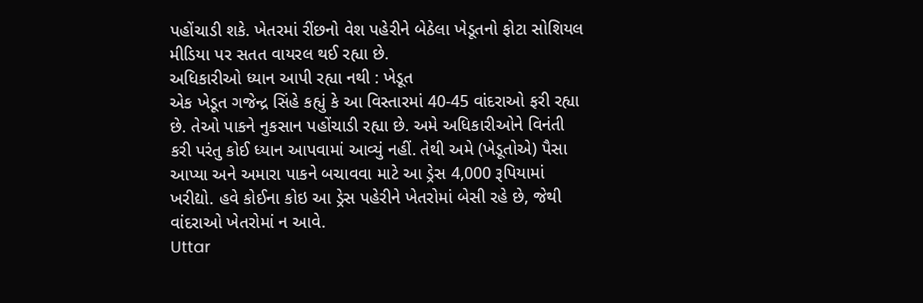પહોંચાડી શકે. ખેતરમાં રીંછનો વેશ પહેરીને બેઠેલા ખેડૂતનો ફોટા સોશિયલ મીડિયા પર સતત વાયરલ થઈ રહ્યા છે.
અધિકારીઓ ધ્યાન આપી રહ્યા નથી : ખેડૂત
એક ખેડૂત ગજેન્દ્ર સિંહે કહ્યું કે આ વિસ્તારમાં 40-45 વાંદરાઓ ફરી રહ્યા છે. તેઓ પાકને નુકસાન પહોંચાડી રહ્યા છે. અમે અધિકારીઓને વિનંતી કરી પરંતુ કોઈ ધ્યાન આપવામાં આવ્યું નહીં. તેથી અમે (ખેડૂતોએ) પૈસા આપ્યા અને અમારા પાકને બચાવવા માટે આ ડ્રેસ 4,000 રૂપિયામાં ખરીદ્યો. હવે કોઈના કોઇ આ ડ્રેસ પહેરીને ખેતરોમાં બેસી રહે છે, જેથી વાંદરાઓ ખેતરોમાં ન આવે.
Uttar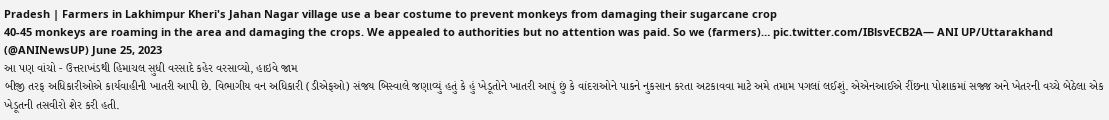Pradesh | Farmers in Lakhimpur Kheri's Jahan Nagar village use a bear costume to prevent monkeys from damaging their sugarcane crop
40-45 monkeys are roaming in the area and damaging the crops. We appealed to authorities but no attention was paid. So we (farmers)… pic.twitter.com/IBlsvECB2A— ANI UP/Uttarakhand (@ANINewsUP) June 25, 2023
આ પણ વાંચો - ઉત્તરાખંડથી હિમાચલ સુધી વરસાદે કહેર વરસાવ્યો, હાઇવે જામ
બીજી તરફ અધિકારીઓએ કાર્યવાહીની ખાતરી આપી છે. વિભાગીય વન અધિકારી (ડીએફઓ) સંજય બિસ્વાલે જણાવ્યું હતું કે હું ખેડૂતોને ખાતરી આપું છું કે વાંદરાઓને પાકને નુકસાન કરતા અટકાવવા માટે અમે તમામ પગલાં લઈશું. એએનઆઈએ રીંછના પોશાકમાં સજ્જ અને ખેતરની વચ્ચે બેઠેલા એક ખેડૂતની તસવીરો શેર કરી હતી.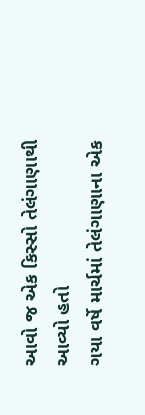આવો જ એક કિસ્સો તેલંગાણાથી આવ્યો હતો
ગયા વર્ષે માર્ચમાં તેલંગાણાના એક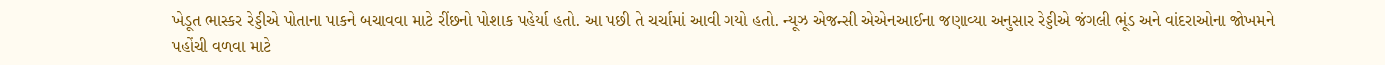ખેડૂત ભાસ્કર રેડ્ડીએ પોતાના પાકને બચાવવા માટે રીંછનો પોશાક પહેર્યા હતો. આ પછી તે ચર્ચામાં આવી ગયો હતો. ન્યૂઝ એજન્સી એએનઆઈના જણાવ્યા અનુસાર રેડ્ડીએ જંગલી ભૂંડ અને વાંદરાઓના જોખમને પહોંચી વળવા માટે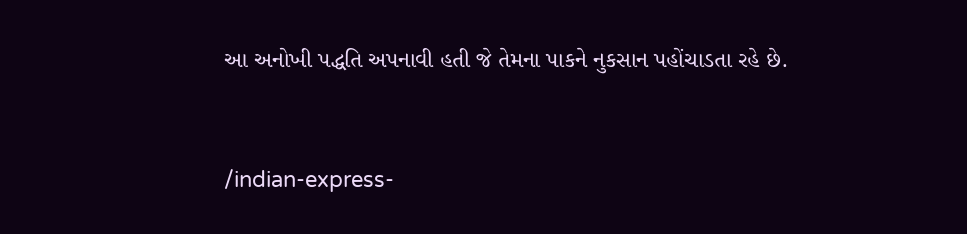આ અનોખી પદ્ધતિ અપનાવી હતી જે તેમના પાકને નુકસાન પહોંચાડતા રહે છે.


/indian-express-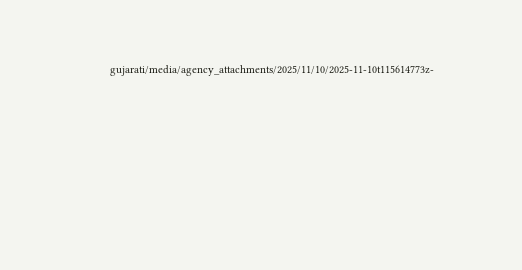gujarati/media/agency_attachments/2025/11/10/2025-11-10t115614773z-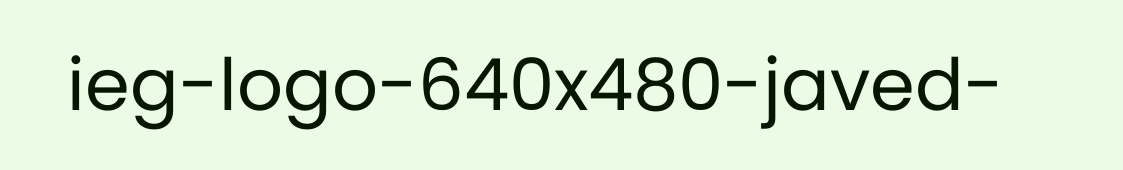ieg-logo-640x480-javed-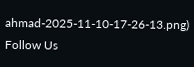ahmad-2025-11-10-17-26-13.png)
Follow Us